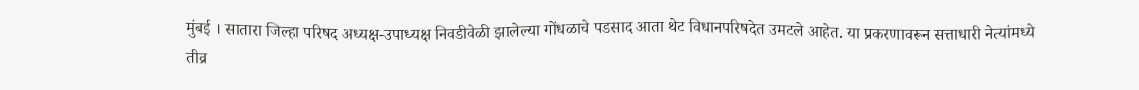मुंबई । सातारा जिल्हा परिषद अध्यक्ष-उपाध्यक्ष निवडीवेळी झालेल्या गोंधळाचे पडसाद आता थेट विधानपरिषदेत उमटले आहेत. या प्रकरणावरून सत्ताधारी नेत्यांमध्ये तीव्र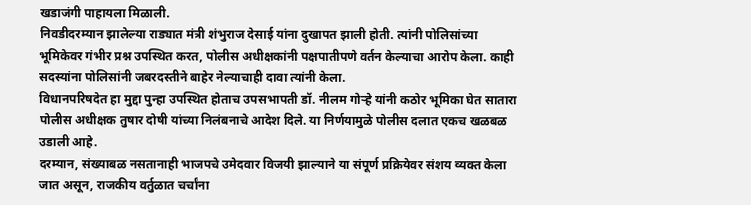खडाजंगी पाहायला मिळाली.
निवडीदरम्यान झालेल्या राड्यात मंत्री शंभुराज देसाई यांना दुखापत झाली होती. त्यांनी पोलिसांच्या भूमिकेवर गंभीर प्रश्न उपस्थित करत, पोलीस अधीक्षकांनी पक्षपातीपणे वर्तन केल्याचा आरोप केला. काही सदस्यांना पोलिसांनी जबरदस्तीने बाहेर नेल्याचाही दावा त्यांनी केला.
विधानपरिषदेत हा मुद्दा पुन्हा उपस्थित होताच उपसभापती डॉ. नीलम गोऱ्हे यांनी कठोर भूमिका घेत सातारा पोलीस अधीक्षक तुषार दोषी यांच्या निलंबनाचे आदेश दिले. या निर्णयामुळे पोलीस दलात एकच खळबळ उडाली आहे.
दरम्यान, संख्याबळ नसतानाही भाजपचे उमेदवार विजयी झाल्याने या संपूर्ण प्रक्रियेवर संशय व्यक्त केला जात असून, राजकीय वर्तुळात चर्चांना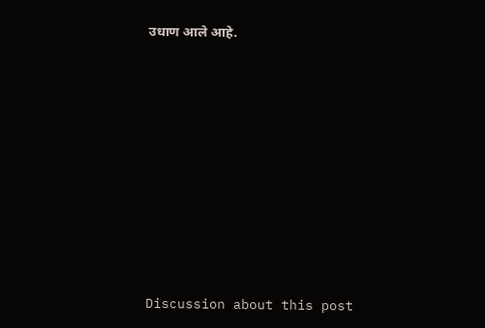उधाण आले आहे.















Discussion about this post